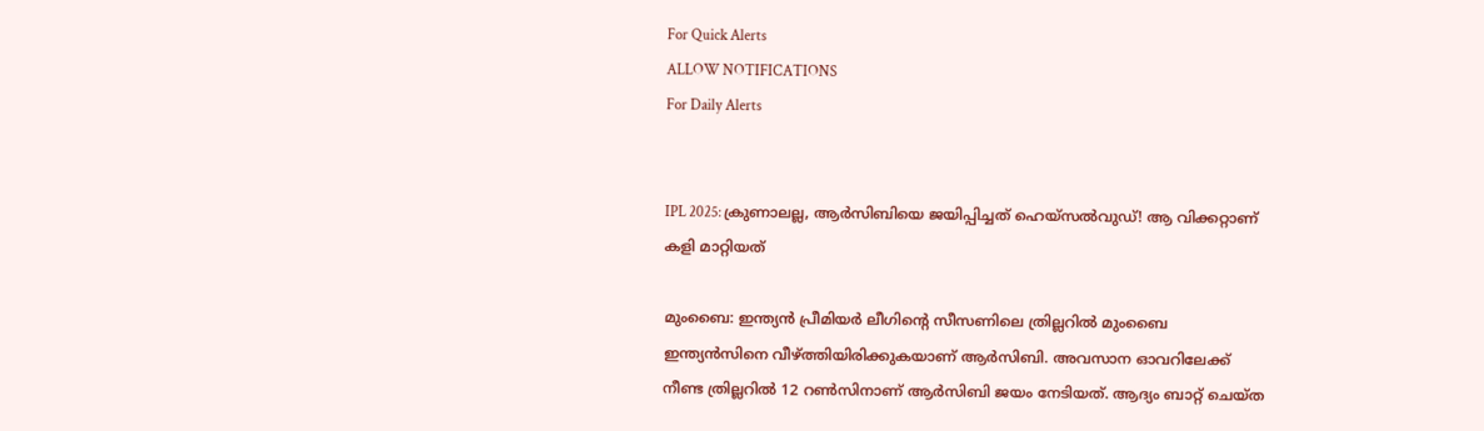For Quick Alerts
ALLOW NOTIFICATIONS
For Daily Alerts


IPL 2025: ക്രുണാലല്ല, ആര്‍സിബിയെ ജയിപ്പിച്ചത് ഹെയ്‌സല്‍വുഡ്! ആ വിക്കറ്റാണ് കളി മാറ്റിയത്

മുംബൈ: ഇന്ത്യന്‍ പ്രീമിയര്‍ ലീഗിന്റെ സീസണിലെ ത്രില്ലറില്‍ മുംബൈ ഇന്ത്യന്‍സിനെ വീഴ്ത്തിയിരിക്കുകയാണ് ആര്‍സിബി. അവസാന ഓവറിലേക്ക് നീണ്ട ത്രില്ലറില്‍ 12 റണ്‍സിനാണ് ആര്‍സിബി ജയം നേടിയത്. ആദ്യം ബാറ്റ് ചെയ്ത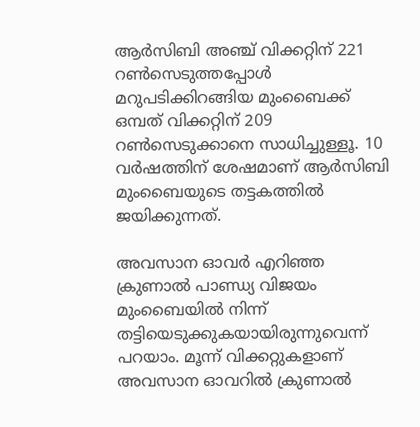ആര്‍സിബി അഞ്ച് വിക്കറ്റിന് 221 റണ്‍സെടുത്തപ്പോള്‍ മറുപടിക്കിറങ്ങിയ മുംബൈക്ക് ഒമ്പത് വിക്കറ്റിന് 209 റണ്‍സെടുക്കാനെ സാധിച്ചുള്ളൂ. 10 വര്‍ഷത്തിന് ശേഷമാണ് ആര്‍സിബി മുംബൈയുടെ തട്ടകത്തില്‍ ജയിക്കുന്നത്.

അവസാന ഓവര്‍ എറിഞ്ഞ ക്രുണാല്‍ പാണ്ഡ്യ വിജയം മുംബൈയില്‍ നിന്ന് തട്ടിയെടുക്കുകയായിരുന്നുവെന്ന് പറയാം. മൂന്ന് വിക്കറ്റുകളാണ് അവസാന ഓവറില്‍ ക്രുണാല്‍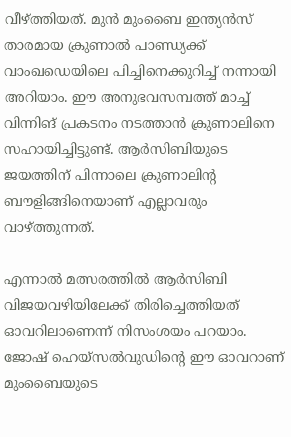വീഴ്ത്തിയത്. മുന്‍ മുംബൈ ഇന്ത്യന്‍സ് താരമായ ക്രുണാല്‍ പാണ്ഡ്യക്ക് വാംഖഡെയിലെ പിച്ചിനെക്കുറിച്ച് നന്നായി അറിയാം. ഈ അനുഭവസമ്പത്ത് മാച്ച് വിന്നിങ് പ്രകടനം നടത്താന്‍ ക്രുണാലിനെ സഹായിച്ചിട്ടുണ്ട്. ആര്‍സിബിയുടെ ജയത്തിന് പിന്നാലെ ക്രുണാലിന്റ ബൗളിങ്ങിനെയാണ് എല്ലാവരും വാഴ്ത്തുന്നത്.

എന്നാല്‍ മത്സരത്തില്‍ ആര്‍സിബി വിജയവഴിയിലേക്ക് തിരിച്ചെത്തിയത് ഓവറിലാണെന്ന് നിസംശയം പറയാം. ജോഷ് ഹെയ്‌സല്‍വുഡിന്റെ ഈ ഓവറാണ് മുംബൈയുടെ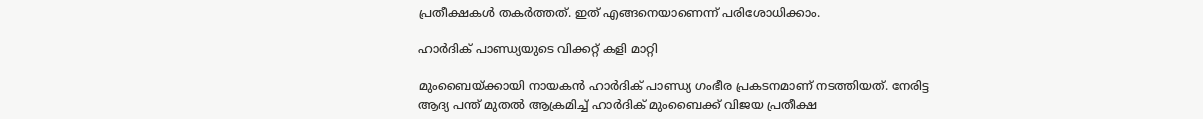പ്രതീക്ഷകള്‍ തകര്‍ത്തത്. ഇത് എങ്ങനെയാണെന്ന് പരിശോധിക്കാം.

ഹാര്‍ദിക് പാണ്ഡ്യയുടെ വിക്കറ്റ് കളി മാറ്റി

മുംബൈയ്ക്കായി നായകന്‍ ഹാര്‍ദിക് പാണ്ഡ്യ ഗംഭീര പ്രകടനമാണ് നടത്തിയത്. നേരിട്ട ആദ്യ പന്ത് മുതല്‍ ആക്രമിച്ച് ഹാര്‍ദിക് മുംബൈക്ക് വിജയ പ്രതീക്ഷ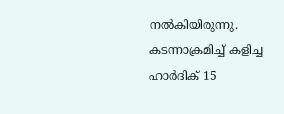നല്‍കിയിരുന്നു. കടന്നാക്രമിച്ച് കളിച്ച ഹാര്‍ദിക് 15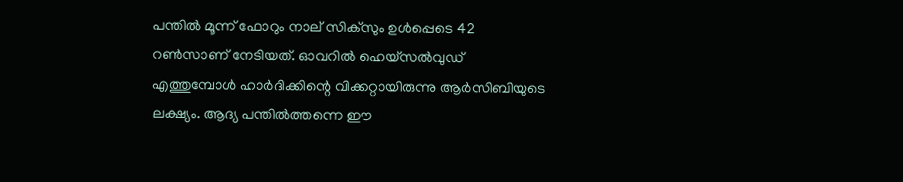പന്തില്‍ മൂന്ന് ഫോറും നാല് സിക്‌സും ഉള്‍പ്പെടെ 42 റണ്‍സാണ് നേടിയത്. ഓവറില്‍ ഹെയ്‌സല്‍വുഡ് എത്തുമ്പോള്‍ ഹാര്‍ദിക്കിന്റെ വിക്കറ്റായിരുന്നു ആര്‍സിബിയുടെ ലക്ഷ്യം. ആദ്യ പന്തില്‍ത്തന്നെ ഈ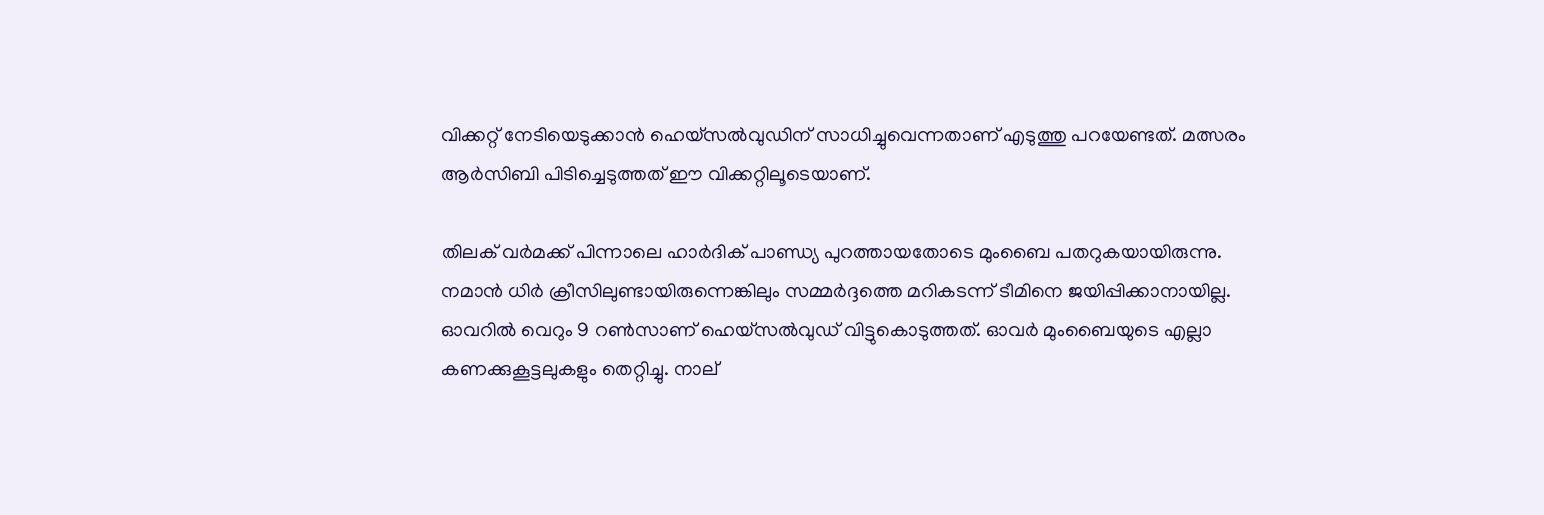വിക്കറ്റ് നേടിയെടുക്കാന്‍ ഹെയ്‌സല്‍വുഡിന് സാധിച്ചുവെന്നതാണ് എടുത്തു പറയേണ്ടത്. മത്സരം ആര്‍സിബി പിടിച്ചെടുത്തത് ഈ വിക്കറ്റിലൂടെയാണ്.

തിലക് വര്‍മക്ക് പിന്നാലെ ഹാര്‍ദിക് പാണ്ഡ്യ പുറത്തായതോടെ മുംബൈ പതറുകയായിരുന്നു. നമാന്‍ ധിര്‍ ക്രീസിലുണ്ടായിരുന്നെങ്കിലും സമ്മര്‍ദ്ദത്തെ മറികടന്ന് ടീമിനെ ജയിപ്പിക്കാനായില്ല. ഓവറില്‍ വെറും 9 റണ്‍സാണ് ഹെയ്‌സല്‍വുഡ് വിട്ടുകൊടുത്തത്. ഓവര്‍ മുംബൈയുടെ എല്ലാ കണക്കുകൂട്ടലുകളും തെറ്റിച്ചു. നാല്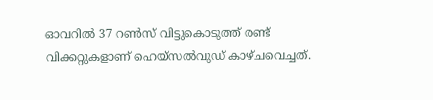ഓവറില്‍ 37 റണ്‍സ് വിട്ടുകൊടുത്ത് രണ്ട് വിക്കറ്റുകളാണ് ഹെയ്‌സല്‍വുഡ് കാഴ്ചവെച്ചത്.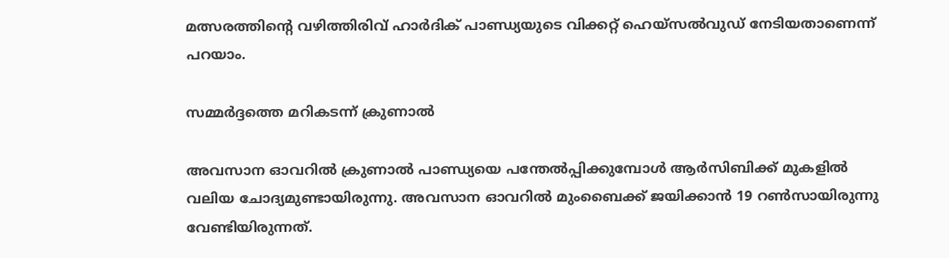മത്സരത്തിന്റെ വഴിത്തിരിവ് ഹാര്‍ദിക് പാണ്ഡ്യയുടെ വിക്കറ്റ് ഹെയ്‌സല്‍വുഡ് നേടിയതാണെന്ന് പറയാം.

സമ്മര്‍ദ്ദത്തെ മറികടന്ന് ക്രുണാല്‍

അവസാന ഓവറില്‍ ക്രുണാല്‍ പാണ്ഡ്യയെ പന്തേല്‍പ്പിക്കുമ്പോള്‍ ആര്‍സിബിക്ക് മുകളില്‍ വലിയ ചോദ്യമുണ്ടായിരുന്നു. അവസാന ഓവറില്‍ മുംബൈക്ക് ജയിക്കാന്‍ 19 റണ്‍സായിരുന്നു വേണ്ടിയിരുന്നത്.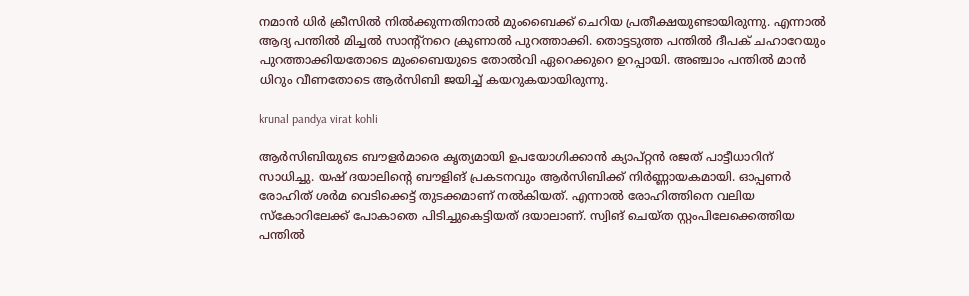നമാന്‍ ധിര്‍ ക്രീസില്‍ നില്‍ക്കുന്നതിനാല്‍ മുംബൈക്ക് ചെറിയ പ്രതീക്ഷയുണ്ടായിരുന്നു. എന്നാല്‍ ആദ്യ പന്തില്‍ മിച്ചല്‍ സാന്റ്‌നറെ ക്രുണാല്‍ പുറത്താക്കി. തൊട്ടടുത്ത പന്തില്‍ ദീപക് ചഹാറേയും പുറത്താക്കിയതോടെ മുംബൈയുടെ തോല്‍വി ഏറെക്കുറെ ഉറപ്പായി. അഞ്ചാം പന്തില്‍ മാന്‍ ധിറും വീണതോടെ ആര്‍സിബി ജയിച്ച് കയറുകയായിരുന്നു.

krunal pandya virat kohli

ആര്‍സിബിയുടെ ബൗളര്‍മാരെ കൃത്യമായി ഉപയോഗിക്കാന്‍ ക്യാപ്റ്റന്‍ രജത് പാട്ടീധാറിന് സാധിച്ചു. യഷ് ദയാലിന്റെ ബൗളിങ് പ്രകടനവും ആര്‍സിബിക്ക് നിര്‍ണ്ണായകമായി. ഓപ്പണര്‍ രോഹിത് ശര്‍മ വെടിക്കെട്ട് തുടക്കമാണ് നല്‍കിയത്. എന്നാല്‍ രോഹിത്തിനെ വലിയ സ്‌കോറിലേക്ക് പോകാതെ പിടിച്ചുകെട്ടിയത് ദയാലാണ്. സ്വിങ് ചെയ്ത സ്റ്റംപിലേക്കെത്തിയ പന്തില്‍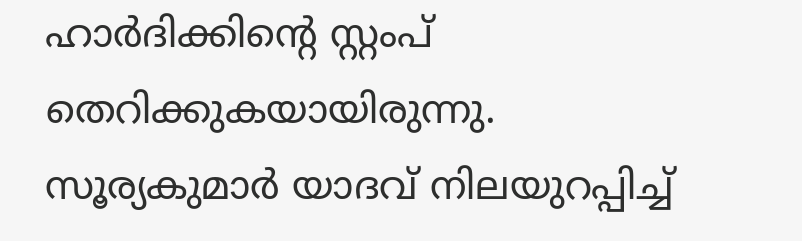ഹാര്‍ദിക്കിന്റെ സ്റ്റംപ് തെറിക്കുകയായിരുന്നു. സൂര്യകുമാര്‍ യാദവ് നിലയുറപ്പിച്ച്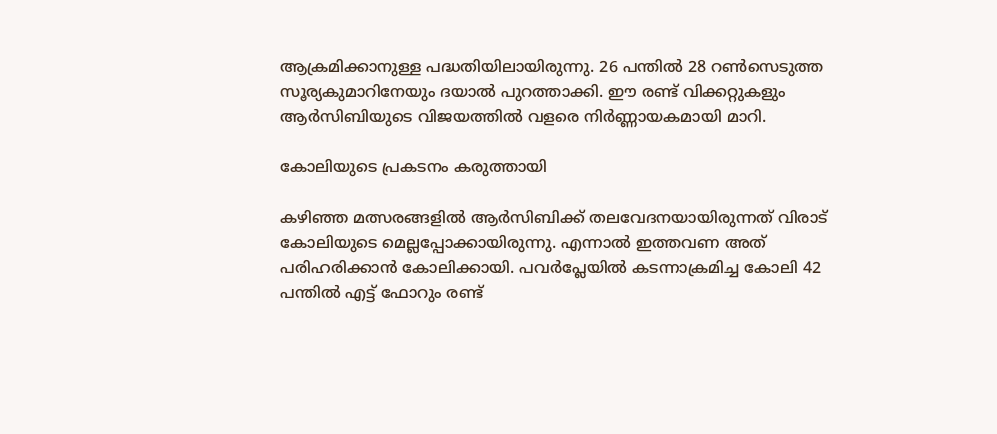ആക്രമിക്കാനുള്ള പദ്ധതിയിലായിരുന്നു. 26 പന്തില്‍ 28 റണ്‍സെടുത്ത സൂര്യകുമാറിനേയും ദയാല്‍ പുറത്താക്കി. ഈ രണ്ട് വിക്കറ്റുകളും ആര്‍സിബിയുടെ വിജയത്തില്‍ വളരെ നിര്‍ണ്ണായകമായി മാറി.

കോലിയുടെ പ്രകടനം കരുത്തായി

കഴിഞ്ഞ മത്സരങ്ങളില്‍ ആര്‍സിബിക്ക് തലവേദനയായിരുന്നത് വിരാട് കോലിയുടെ മെല്ലപ്പോക്കായിരുന്നു. എന്നാല്‍ ഇത്തവണ അത് പരിഹരിക്കാന്‍ കോലിക്കായി. പവര്‍പ്ലേയില്‍ കടന്നാക്രമിച്ച കോലി 42 പന്തില്‍ എട്ട് ഫോറും രണ്ട്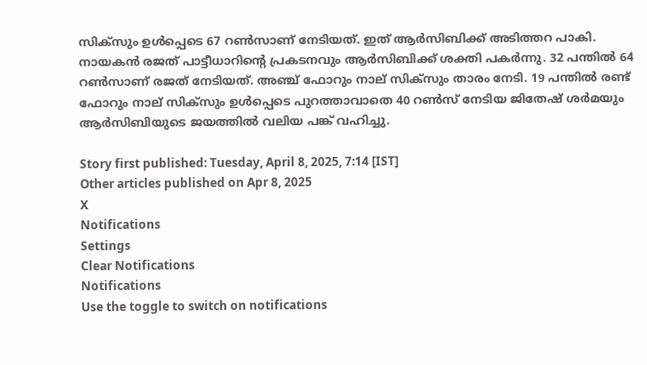സിക്‌സും ഉള്‍പ്പെടെ 67 റണ്‍സാണ് നേടിയത്. ഇത് ആര്‍സിബിക്ക് അടിത്തറ പാകി. നായകന്‍ രജത് പാട്ടീധാറിന്റെ പ്രകടനവും ആര്‍സിബിക്ക് ശക്തി പകര്‍ന്നു. 32 പന്തില്‍ 64 റണ്‍സാണ് രജത് നേടിയത്. അഞ്ച് ഫോറും നാല് സിക്‌സും താരം നേടി. 19 പന്തില്‍ രണ്ട് ഫോറും നാല് സിക്‌സും ഉള്‍പ്പെടെ പുറത്താവാതെ 40 റണ്‍സ് നേടിയ ജിതേഷ് ശര്‍മയും ആര്‍സിബിയുടെ ജയത്തില്‍ വലിയ പങ്ക് വഹിച്ചു.

Story first published: Tuesday, April 8, 2025, 7:14 [IST]
Other articles published on Apr 8, 2025
X
Notifications
Settings
Clear Notifications
Notifications
Use the toggle to switch on notifications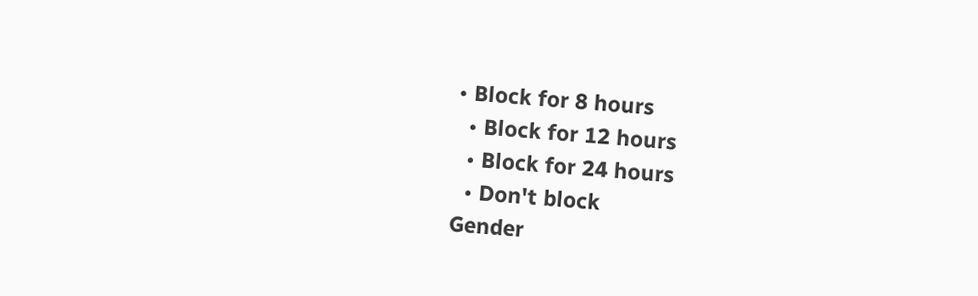• Block for 8 hours
  • Block for 12 hours
  • Block for 24 hours
  • Don't block
Gender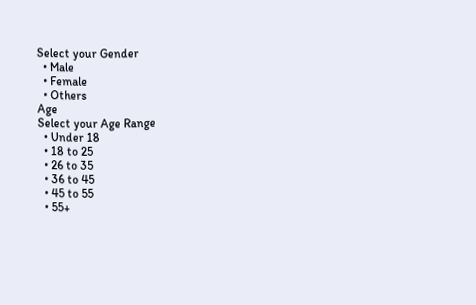Select your Gender
  • Male
  • Female
  • Others
Age
Select your Age Range
  • Under 18
  • 18 to 25
  • 26 to 35
  • 36 to 45
  • 45 to 55
  • 55+